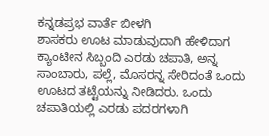ಕನ್ನಡಪ್ರಭ ವಾರ್ತೆ ಬೀಳಗಿ
ಶಾಸಕರು ಊಟ ಮಾಡುವುದಾಗಿ ಹೇಳಿದಾಗ ಕ್ಯಾಂಟೀನ ಸಿಬ್ಬಂದಿ ಎರಡು ಚಪಾತಿ, ಅನ್ನ ಸಾಂಬಾರು, ಪಲ್ಲೆ, ಮೊಸರನ್ನ ಸೇರಿದಂತೆ ಒಂದು ಊಟದ ತಟ್ಟೆಯನ್ನು ನೀಡಿದರು. ಒಂದು ಚಪಾತಿಯಲ್ಲಿ ಎರಡು ಪದರಗಳಾಗಿ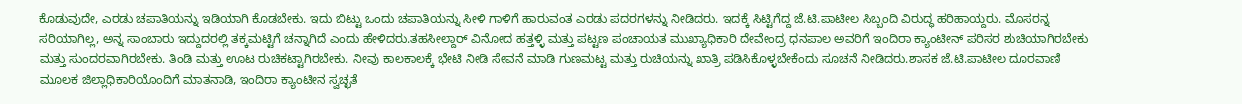ಕೊಡುವುದೇ, ಎರಡು ಚಪಾತಿಯನ್ನು ಇಡಿಯಾಗಿ ಕೊಡಬೇಕು. ಇದು ಬಿಟ್ಟು ಒಂದು ಚಪಾತಿಯನ್ನು ಸೀಳಿ ಗಾಳಿಗೆ ಹಾರುವಂತ ಎರಡು ಪದರಗಳನ್ನು ನೀಡಿದರು. ಇದಕ್ಕೆ ಸಿಟ್ಟಿಗೆದ್ದ ಜೆ.ಟಿ.ಪಾಟೀಲ ಸಿಬ್ಬಂದಿ ವಿರುದ್ಧ ಹರಿಹಾಯ್ದರು. ಮೊಸರನ್ನ ಸರಿಯಾಗಿಲ್ಲ, ಅನ್ನ ಸಾಂಬಾರು ಇದ್ದುದರಲ್ಲಿ ತಕ್ಕಮಟ್ಟಿಗೆ ಚನ್ನಾಗಿದೆ ಎಂದು ಹೇಳಿದರು.ತಹಸೀಲ್ದಾರ್ ವಿನೋದ ಹತ್ತಳ್ಳಿ ಮತ್ತು ಪಟ್ಟಣ ಪಂಚಾಯತ ಮುಖ್ಯಾಧಿಕಾರಿ ದೇವೇಂದ್ರ ಧನಪಾಲ ಅವರಿಗೆ ಇಂದಿರಾ ಕ್ಯಾಂಟೀನ್ ಪರಿಸರ ಶುಚಿಯಾಗಿರಬೇಕು ಮತ್ತು ಸುಂದರವಾಗಿರಬೇಕು. ತಿಂಡಿ ಮತ್ತು ಊಟ ರುಚಿಕಟ್ಟಾಗಿರಬೇಕು. ನೀವು ಕಾಲಕಾಲಕ್ಕೆ ಭೇಟಿ ನೀಡಿ ಸೇವನೆ ಮಾಡಿ ಗುಣಮಟ್ಟ ಮತ್ತು ರುಚಿಯನ್ನು ಖಾತ್ರಿ ಪಡಿಸಿಕೊಳ್ಳಬೇಕೆಂದು ಸೂಚನೆ ನೀಡಿದರು.ಶಾಸಕ ಜೆ.ಟಿ.ಪಾಟೀಲ ದೂರವಾಣಿ ಮೂಲಕ ಜಿಲ್ಲಾಧಿಕಾರಿಯೊಂದಿಗೆ ಮಾತನಾಡಿ, ಇಂದಿರಾ ಕ್ಯಾಂಟೀನ ಸ್ವಚ್ಛತೆ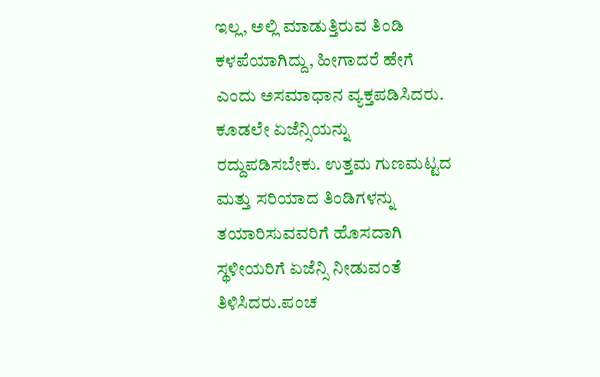ಇಲ್ಲ, ಅಲ್ಲಿ ಮಾಡುತ್ತಿರುವ ತಿಂಡಿ ಕಳಪೆಯಾಗಿದ್ದು, ಹೀಗಾದರೆ ಹೇಗೆ ಎಂದು ಅಸಮಾಧಾನ ವ್ಯಕ್ತಪಡಿಸಿದರು. ಕೂಡಲೇ ಏಜೆನ್ಸಿಯನ್ನು ರದ್ದುಪಡಿಸಬೇಕು. ಉತ್ತಮ ಗುಣಮಟ್ಟದ ಮತ್ತು ಸರಿಯಾದ ತಿಂಡಿಗಳನ್ನು ತಯಾರಿಸುವವರಿಗೆ ಹೊಸದಾಗಿ ಸ್ಥಳೀಯರಿಗೆ ಏಜೆನ್ಸಿ ನೀಡುವಂತೆ ತಿಳಿಸಿದರು.ಪಂಚ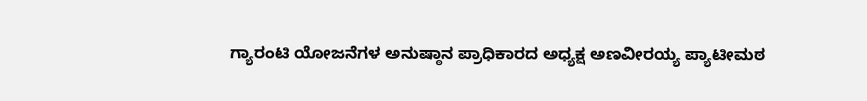ಗ್ಯಾರಂಟಿ ಯೋಜನೆಗಳ ಅನುಷ್ಠಾನ ಪ್ರಾಧಿಕಾರದ ಅಧ್ಯಕ್ಷ ಅಣವೀರಯ್ಯ ಪ್ಯಾಟೀಮಠ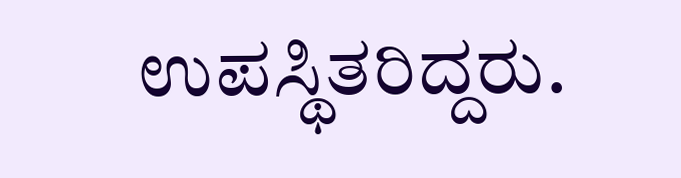ಉಪಸ್ಥಿತರಿದ್ದರು.